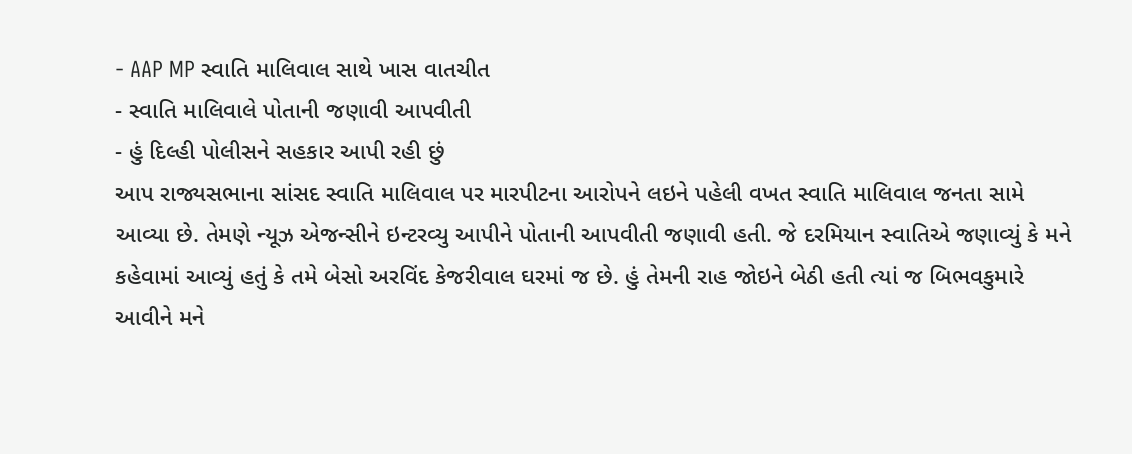- AAP MP સ્વાતિ માલિવાલ સાથે ખાસ વાતચીત
- સ્વાતિ માલિવાલે પોતાની જણાવી આપવીતી
- હું દિલ્હી પોલીસને સહકાર આપી રહી છું
આપ રાજ્યસભાના સાંસદ સ્વાતિ માલિવાલ પર મારપીટના આરોપને લઇને પહેલી વખત સ્વાતિ માલિવાલ જનતા સામે આવ્યા છે. તેમણે ન્યૂઝ એજન્સીને ઇન્ટરવ્યુ આપીને પોતાની આપવીતી જણાવી હતી. જે દરમિયાન સ્વાતિએ જણાવ્યું કે મને કહેવામાં આવ્યું હતું કે તમે બેસો અરવિંદ કેજરીવાલ ઘરમાં જ છે. હું તેમની રાહ જોઇને બેઠી હતી ત્યાં જ બિભવકુમારે આવીને મને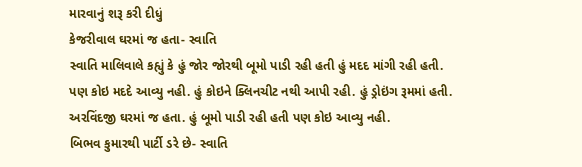મારવાનું શરૂ કરી દીધું
કેજરીવાલ ઘરમાં જ હતા- સ્વાતિ
સ્વાતિ માલિવાલે કહ્યું કે હું જોર જોરથી બૂમો પાડી રહી હતી હું મદદ માંગી રહી હતી. પણ કોઇ મદદે આવ્યુ નહી. હું કોઇને ક્લિનચીટ નથી આપી રહી. હું ડ્રોઇંગ રૂમમાં હતી. અરવિંદજી ઘરમાં જ હતા. હું બૂમો પાડી રહી હતી પણ કોઇ આવ્યુ નહી.
બિભવ કુમારથી પાર્ટી ડરે છે- સ્વાતિ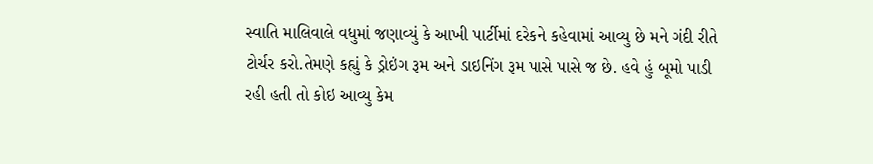સ્વાતિ માલિવાલે વધુમાં જણાવ્યું કે આખી પાર્ટીમાં દરેકને કહેવામાં આવ્યુ છે મને ગંદી રીતે ટોર્ચર કરો.તેમણે કહ્યું કે ડ્રોઇંગ રૂમ અને ડાઇનિંગ રૂમ પાસે પાસે જ છે. હવે હું બૂમો પાડી રહી હતી તો કોઇ આવ્યુ કેમ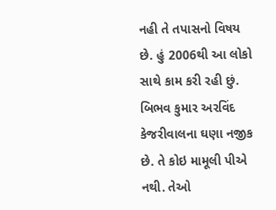નહી તે તપાસનો વિષય છે. હું 2006થી આ લોકો સાથે કામ કરી રહી છું. બિભવ કુમાર અરવિંદ કેજરીવાલના ઘણા નજીક છે. તે કોઇ મામૂલી પીએ નથી. તેઓ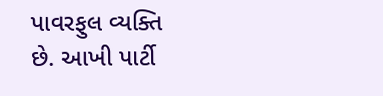પાવરફુલ વ્યક્તિ છે. આખી પાર્ટી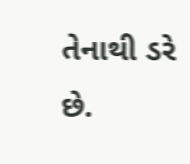તેનાથી ડરે છે.